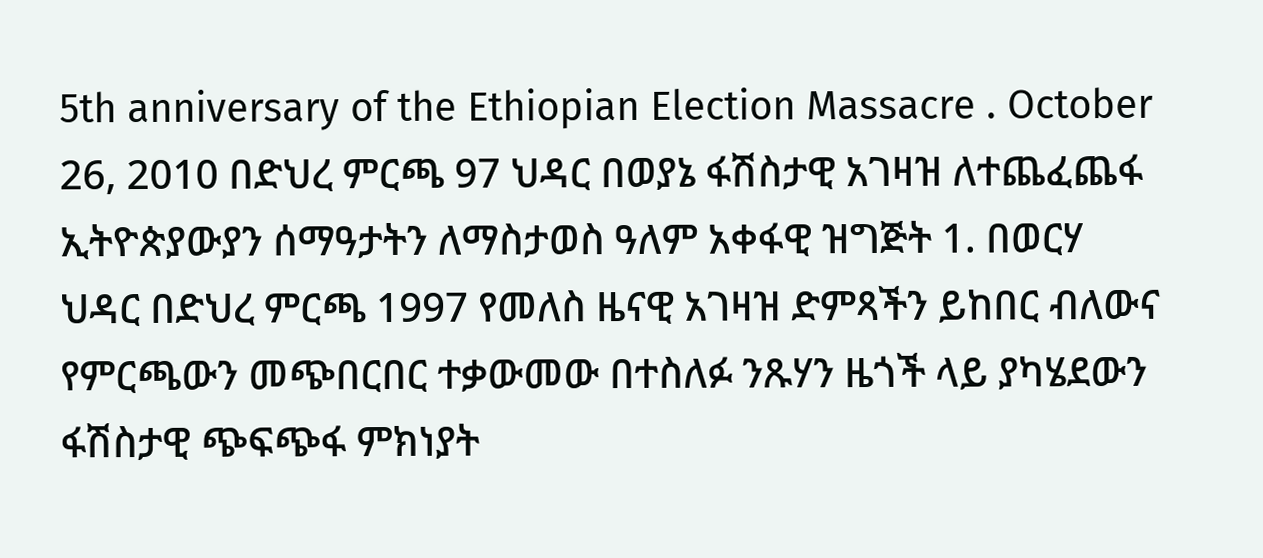5th anniversary of the Ethiopian Election Massacre . October 26, 2010 በድህረ ምርጫ 97 ህዳር በወያኔ ፋሽስታዊ አገዛዝ ለተጨፈጨፋ ኢትዮጵያውያን ሰማዓታትን ለማስታወስ ዓለም አቀፋዊ ዝግጅት 1. በወርሃ ህዳር በድህረ ምርጫ 1997 የመለስ ዜናዊ አገዛዝ ድምጻችን ይከበር ብለውና የምርጫውን መጭበርበር ተቃውመው በተስለፉ ንጹሃን ዜጎች ላይ ያካሄደውን ፋሽስታዊ ጭፍጭፋ ምክነያት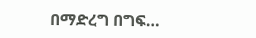በማድረግ በግፍ…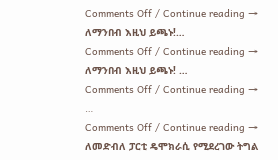Comments Off / Continue reading →
ለማንበብ እዚህ ይጫኑ!…
Comments Off / Continue reading →
ለማንበብ እዚህ ይጫኑ! …
Comments Off / Continue reading →
…
Comments Off / Continue reading →
ለመድብለ ፓርቲ ዴሞክራሲ የሚደረገው ትግል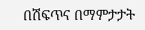በሽፍጥና በማምታታት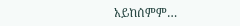አይከሰምም…